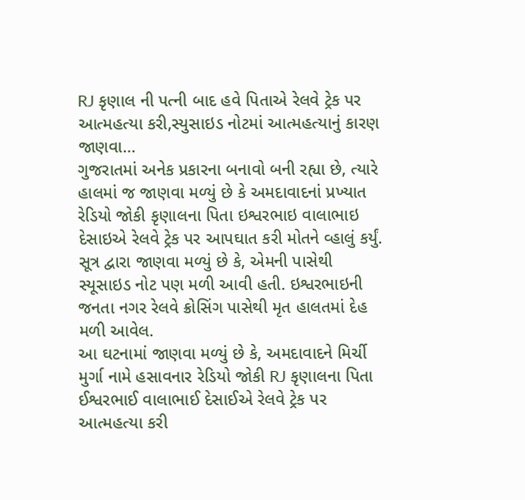RJ કૃણાલ ની પત્ની બાદ હવે પિતાએ રેલવે ટ્રેક પર આત્મહત્યા કરી,સ્યુસાઇડ નોટમાં આત્મહત્યાનું કારણ જાણવા…
ગુજરાતમાં અનેક પ્રકારના બનાવો બની રહ્યા છે, ત્યારે હાલમાં જ જાણવા મળ્યું છે કે અમદાવાદનાં પ્રખ્યાત રેડિયો જોકી કૃણાલના પિતા ઇશ્વરભાઇ વાલાભાઇ દેસાઇએ રેલવે ટ્રેક પર આપઘાત કરી મોતને વ્હાલું કર્યું. સૂત્ર દ્વારા જાણવા મળ્યું છે કે, એમની પાસેથી સ્યૂસાઇડ નોટ પણ મળી આવી હતી. ઇશ્વરભાઇની જનતા નગર રેલવે ક્રોસિંગ પાસેથી મૃત હાલતમાં દેહ મળી આવેલ.
આ ઘટનામાં જાણવા મળ્યું છે કે, અમદાવાદને મિર્ચી મુર્ગા નામે હસાવનાર રેડિયો જોકી RJ કૃણાલના પિતા ઈશ્વરભાઈ વાલાભાઈ દેસાઈએ રેલવે ટ્રેક પર આત્મહત્યા કરી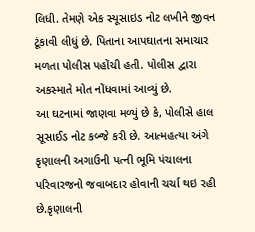લિધી. તેમણે એક સ્યૂસાઇડ નોટ લખીને જીવન ટૂંકાવી લીધું છે. પિતાના આપઘાતના સમાચાર મળતા પોલીસ પહોંચી હતી. પોલીસ દ્વારા અકસ્માતે મોત નોંધવામાં આવ્યું છે.
આ ઘટનામાં જાણવા મળ્યું છે કે, પોલીસે હાલ સૂસાઈડ નોટ કબ્જે કરી છે. આત્મહત્યા અંગે કૃણાલની અગાઉની પત્ની ભૂમિ પંચાલના પરિવારજનો જવાબદાર હોવાની ચર્ચા થઇ રહી છે.કૃણાલની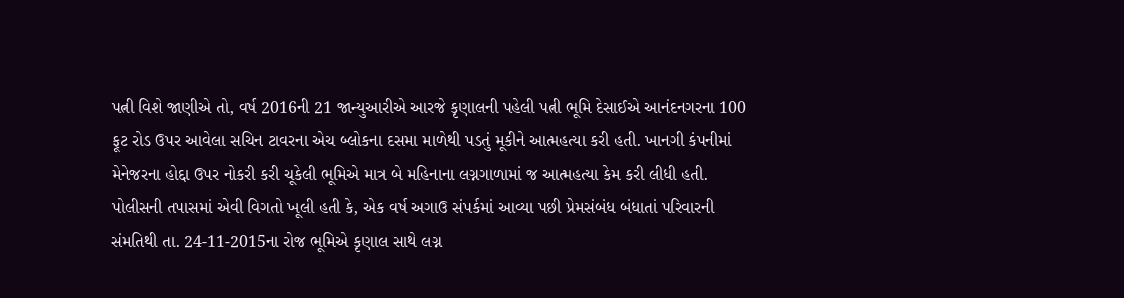પત્ની વિશે જાણીએ તો, વર્ષ 2016ની 21 જાન્યુઆરીએ આરજે કૃણાલની પહેલી પત્ની ભૂમિ દેસાઈએ આનંદનગરના 100 ફૂટ રોડ ઉપર આવેલા સચિન ટાવરના એચ બ્લોકના દસમા માળેથી પડતું મૂકીને આત્મહત્યા કરી હતી. ખાનગી કંપનીમાં મેનેજરના હોદ્દા ઉપર નોકરી કરી ચૂકેલી ભૂમિએ માત્ર બે મહિનાના લગ્નગાળામાં જ આત્મહત્યા કેમ કરી લીધી હતી.
પોલીસની તપાસમાં એવી વિગતો ખૂલી હતી કે, એક વર્ષ અગાઉ સંપર્કમાં આવ્યા પછી પ્રેમસંબંધ બંધાતાં પરિવારની સંમતિથી તા. 24-11-2015ના રોજ ભૂમિએ કૃણાલ સાથે લગ્ન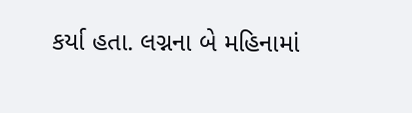કર્યા હતા. લગ્નના બે મહિનામાં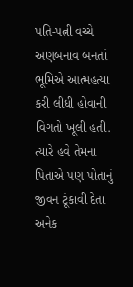પતિ-પત્ની વચ્ચે અણબનાવ બનતાં ભૂમિએ આત્મહત્યા કરી લીધી હોવાની વિગતો ખૂલી હતી. ત્યારે હવે તેમના પિતાએ પણ પોતાનું જીવન ટૂંકાવી દેતા અનેક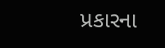પ્રકારના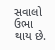સવાલો ઉભા થાય છે.